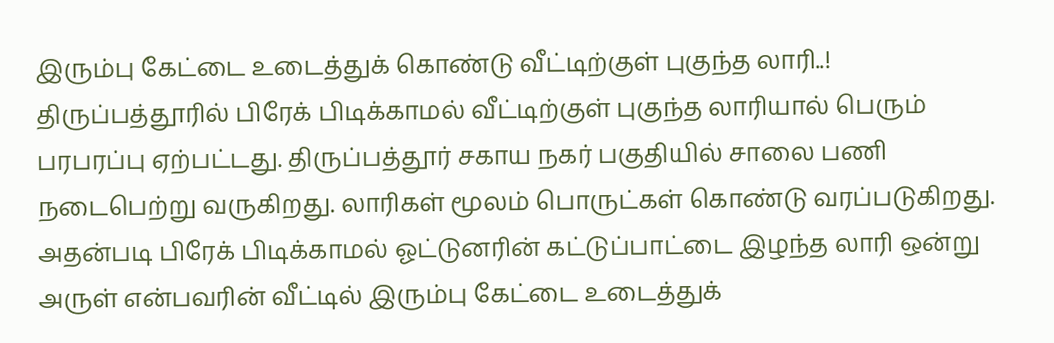இரும்பு கேட்டை உடைத்துக் கொண்டு வீட்டிற்குள் புகுந்த லாரி..!
திருப்பத்தூரில் பிரேக் பிடிக்காமல் வீட்டிற்குள் புகுந்த லாரியால் பெரும் பரபரப்பு ஏற்பட்டது. திருப்பத்தூர் சகாய நகர் பகுதியில் சாலை பணி நடைபெற்று வருகிறது. லாரிகள் மூலம் பொருட்கள் கொண்டு வரப்படுகிறது.
அதன்படி பிரேக் பிடிக்காமல் ஓட்டுனரின் கட்டுப்பாட்டை இழந்த லாரி ஒன்று அருள் என்பவரின் வீட்டில் இரும்பு கேட்டை உடைத்துக்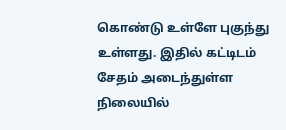கொண்டு உள்ளே புகுந்து உள்ளது. இதில் கட்டிடம் சேதம் அடைந்துள்ள நிலையில்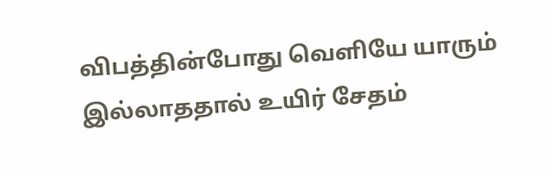விபத்தின்போது வெளியே யாரும் இல்லாததால் உயிர் சேதம்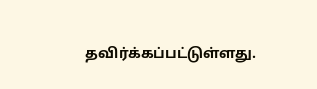தவிர்க்கப்பட்டுள்ளது.